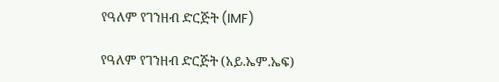የዓለም የገንዘብ ድርጅት (IMF)

የዓለም የገንዘብ ድርጅት (አይ.ኤም.ኤፍ)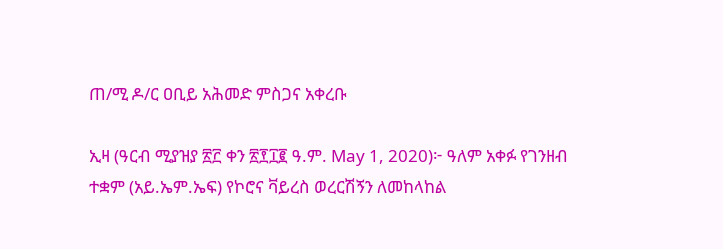ጠ/ሚ ዶ/ር ዐቢይ አሕመድ ምስጋና አቀረቡ

ኢዛ (ዓርብ ሚያዝያ ፳፫ ቀን ፳፻፲፪ ዓ.ም. May 1, 2020)፦ ዓለም አቀፉ የገንዘብ ተቋም (አይ.ኤም.ኤፍ) የኮሮና ቫይረስ ወረርሽኝን ለመከላከል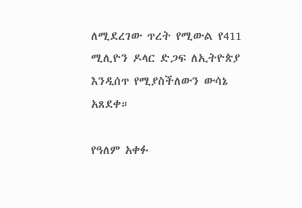ለሚደረገው ጥረት የሚውል የ411 ሚሊዮን ዶላር ድጋፍ ለኢትዮጵያ እንዲሰጥ የሚያስችለውን ውሳኔ አጸደቀ።

የዓለም አቀፉ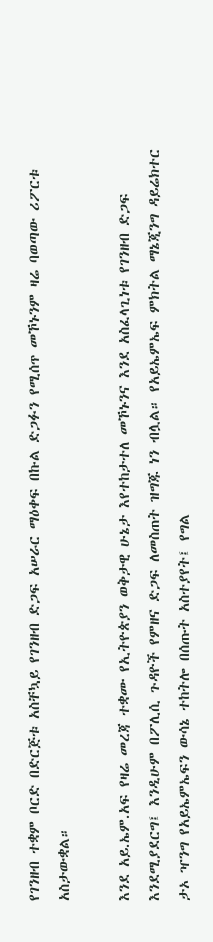የገንዘብ ተቋም ቦርድ በድርጅቱ አስቸኳይ የገንዘብ ድጋፍ አሠራር ማዕቀፍ በኩል ድጋፉን የሚሰጥ መኾኑንም ዛሬ ባወጣው ሪፖርቱ አስታውቋል።

እንደ አይ.ኤም.አፍ የዛሬ መረጃ ተቋሙ የኢትዮጵያን ወቅታዊ ሁኔታ እየተከታተለ መኾኑንና እንደ አስፈላጊነቱ የገንዘብ ድጋፍ እንደሚያደርግ፤ እንዲሁም በፖሊሲ ጉዳዮች የምዘና ድጋፍ ለመስጠት ዝግጁ ነን ብሏል። የአይኤምኤፍ ምክትል ማኔጂንግ ዳይሬክተር ታኦ ዣንግ የአይኤምኤፍን ውሳኔ ተከትሎ በሰጡት አስተያየት፤ የግል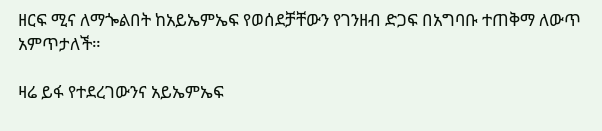ዘርፍ ሚና ለማጐልበት ከአይኤምኤፍ የወሰደቻቸውን የገንዘብ ድጋፍ በአግባቡ ተጠቅማ ለውጥ አምጥታለች።

ዛሬ ይፋ የተደረገውንና አይኤምኤፍ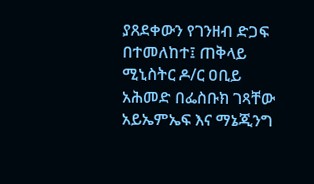ያጸደቀውን የገንዘብ ድጋፍ በተመለከተ፤ ጠቅላይ ሚኒስትር ዶ/ር ዐቢይ አሕመድ በፌስቡክ ገጻቸው አይኤምኤፍ እና ማኔጂንግ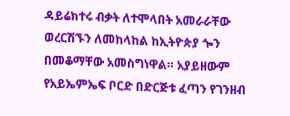ዳይሬክተሩ ብቃት ለተሞላበት አመራራቸው ወረርሽኙን ለመከላከል ከኢትዮጵያ ጐን በመቆማቸው አመስግነዋል። አያይዘውም የአይኤምኤፍ ቦርድ በድርጅቱ ፈጣን የገንዘብ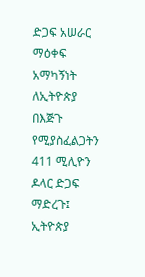ድጋፍ አሠራር ማዕቀፍ አማካኝነት ለኢትዮጵያ በእጅጉ የሚያስፈልጋትን 411 ሚሊዮን ዶላር ድጋፍ ማድረጉ፤ ኢትዮጵያ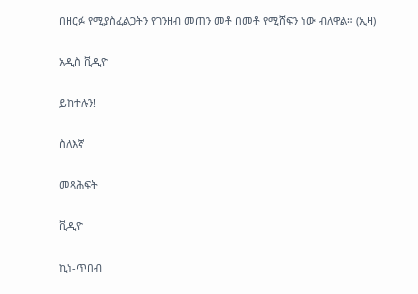በዘርፉ የሚያስፈልጋትን የገንዘብ መጠን መቶ በመቶ የሚሸፍን ነው ብለዋል። (ኢዛ)

አዲስ ቪዲዮ

ይከተሉን!

ስለእኛ

መጻሕፍት

ቪዲዮ

ኪነ-ጥበብ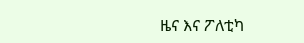ዜና እና ፖለቲካ